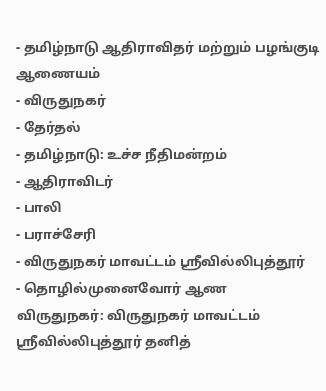- தமிழ்நாடு ஆதிராவிதர் மற்றும் பழங்குடி ஆணையம்
- விருதுநகர்
- தேர்தல்
- தமிழ்நாடு: உச்ச நீதிமன்றம்
- ஆதிராவிடர்
- பாலி
- பராச்சேரி
- விருதுநகர் மாவட்டம் ஸ்ரீவில்லிபுத்தூர்
- தொழில்முனைவோர் ஆண
விருதுநகர்: விருதுநகர் மாவட்டம் ஸ்ரீவில்லிபுத்தூர் தனித்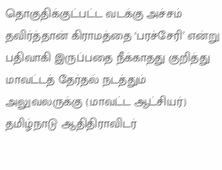தொகுதிக்குட்பட்ட வடக்கு அச்சம் தவிர்த்தான் கிராமத்தை ‘பரச்சேரி’ என்று பதிவாகி இருப்பதை நீக்காதது குறித்து மாவட்டத் தேர்தல் நடத்தும் அலுவலருக்கு (மாவட்ட ஆட்சியர்) தமிழ்நாடு ஆதிதிராவிடர்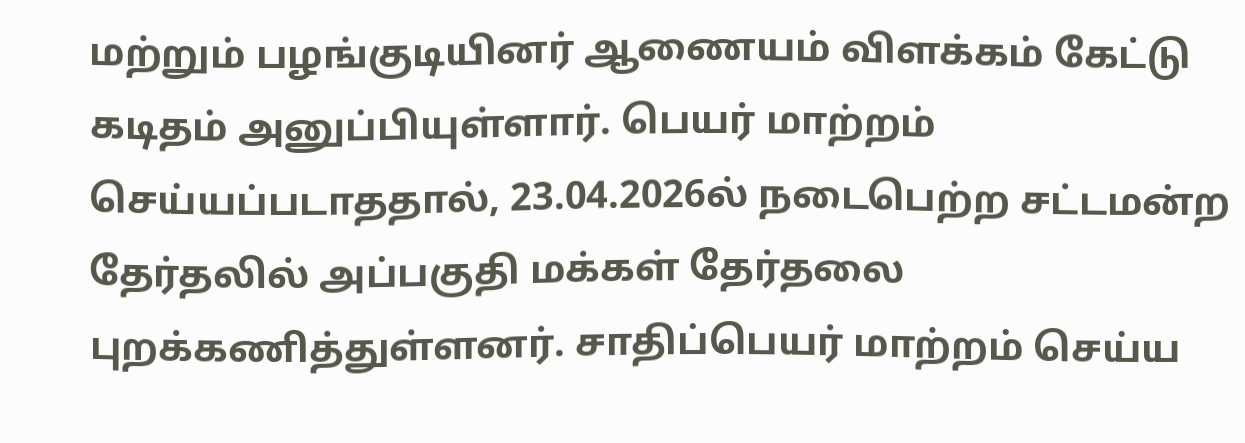மற்றும் பழங்குடியினர் ஆணையம் விளக்கம் கேட்டு கடிதம் அனுப்பியுள்ளார். பெயர் மாற்றம் செய்யப்படாததால், 23.04.2026ல் நடைபெற்ற சட்டமன்ற தேர்தலில் அப்பகுதி மக்கள் தேர்தலை புறக்கணித்துள்ளனர். சாதிப்பெயர் மாற்றம் செய்ய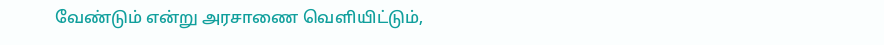வேண்டும் என்று அரசாணை வெளியிட்டும்,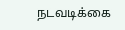நடவடிக்கை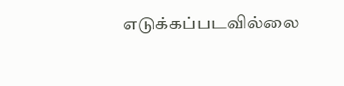எடுக்கப்படவில்லை